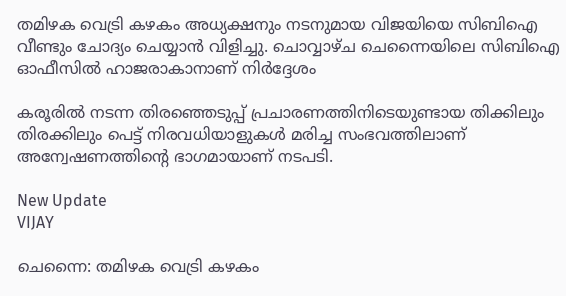തമിഴക വെട്രി കഴകം അധ്യക്ഷനും നടനുമായ വിജയിയെ സിബിഐ വീണ്ടും ചോദ്യം ചെയ്യാൻ വിളിച്ചു. ചൊവ്വാഴ്ച ചെന്നൈയിലെ സിബിഐ ഓഫീസിൽ ഹാജരാകാനാണ് നിർദ്ദേശം

കരൂരിൽ നടന്ന തിരഞ്ഞെടുപ്പ് പ്രചാരണത്തിനിടെയുണ്ടായ തിക്കിലും തിരക്കിലും പെട്ട് നിരവധിയാളുകൾ മരിച്ച സംഭവത്തിലാണ് അന്വേഷണത്തിന്‍റെ ഭാഗമായാണ് നടപടി.

New Update
VIJAY

ചെന്നൈ: തമിഴക വെട്രി കഴകം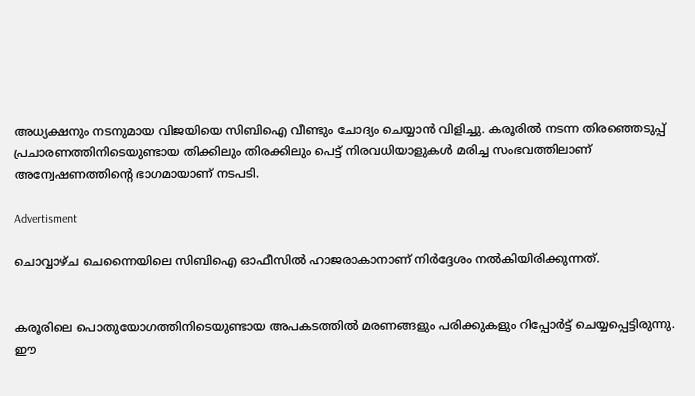അധ്യക്ഷനും നടനുമായ വിജയിയെ സിബിഐ വീണ്ടും ചോദ്യം ചെയ്യാൻ വിളിച്ചു. കരൂരിൽ നടന്ന തിരഞ്ഞെടുപ്പ് പ്രചാരണത്തിനിടെയുണ്ടായ തിക്കിലും തിരക്കിലും പെട്ട് നിരവധിയാളുകൾ മരിച്ച സംഭവത്തിലാണ് അന്വേഷണത്തിന്‍റെ ഭാഗമായാണ് നടപടി.

Advertisment

ചൊവ്വാഴ്ച ചെന്നൈയിലെ സിബിഐ ഓഫീസിൽ ഹാജരാകാനാണ് നിർദ്ദേശം നൽകിയിരിക്കുന്നത്.


കരൂരിലെ പൊതുയോഗത്തിനിടെയുണ്ടായ അപകടത്തിൽ മരണങ്ങളും പരിക്കുകളും റിപ്പോർട്ട് ചെയ്യപ്പെട്ടിരുന്നു. ഈ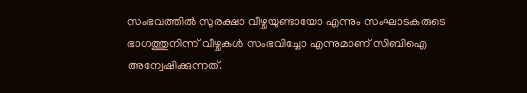സംഭവത്തിൽ സുരക്ഷാ വീഴ്ചയുണ്ടായോ എന്നും സംഘാടകരുടെ ഭാഗത്തുനിന്ന് വീഴ്ചകൾ സംഭവിച്ചോ എന്നുമാണ് സിബിഐ അന്വേഷിക്കുന്നത്.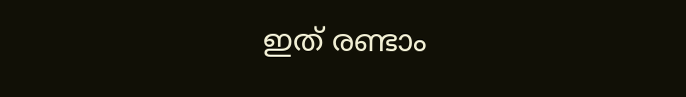ഇത് രണ്ടാം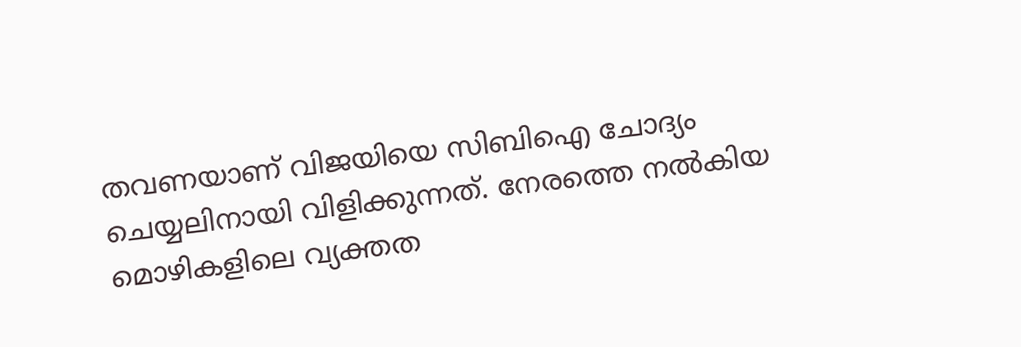തവണയാണ് വിജയിയെ സിബിഐ ചോദ്യം ചെയ്യലിനായി വിളിക്കുന്നത്. നേരത്തെ നൽകിയ മൊഴികളിലെ വ്യക്തത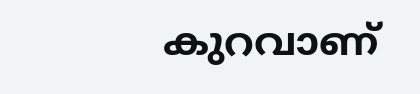കുറവാണ്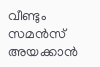വീണ്ടും സമൻസ് അയക്കാൻ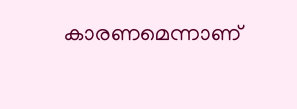കാരണമെന്നാണ്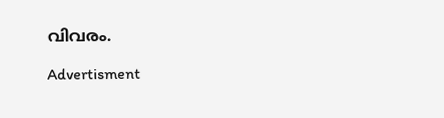വിവരം.

Advertisment